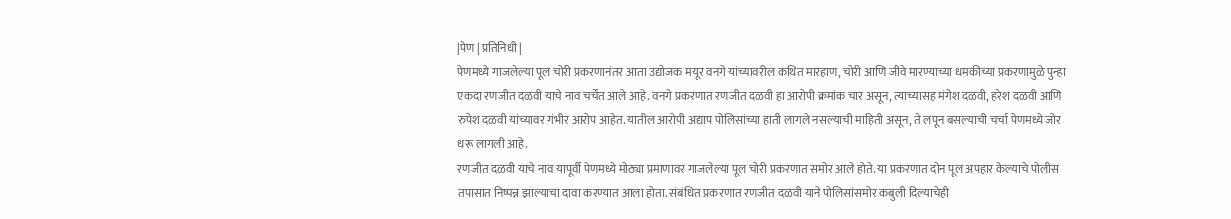|पेण | प्रतिनिधी |
पेणमध्ये गाजलेल्या पूल चोरी प्रकरणानंतर आता उद्योजक मयूर वनगे यांच्यावरील कथित मारहाण, चोरी आणि जीवे मारण्याच्या धमकीच्या प्रकरणामुळे पुन्हा एकदा रणजीत दळवी याचे नाव चर्चेत आले आहे. वनगे प्रकरणात रणजीत दळवी हा आरोपी क्रमांक चार असून, त्याच्यासह मंगेश दळवी, हरेश दळवी आणि रुपेश दळवी यांच्यावर गंभीर आरोप आहेत. यातील आरोपी अद्याप पोलिसांच्या हाती लागले नसल्याची माहिती असून, ते लपून बसल्याची चर्चा पेणमध्ये जोर धरू लागली आहे.
रणजीत दळवी याचे नाव यापूर्वी पेणमध्ये मोठ्या प्रमाणावर गाजलेल्या पूल चोरी प्रकरणात समोर आले होते. या प्रकरणात दोन पूल अपहार केल्याचे पोलीस तपासात निष्पन्न झाल्याचा दावा करण्यात आला होता. संबंधित प्रकरणात रणजीत दळवी याने पोलिसांसमोर कबुली दिल्याचेही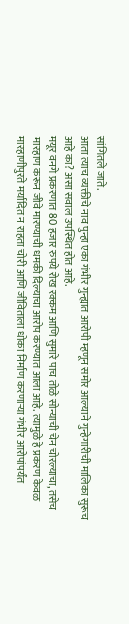सांगितले जाते.
आता त्याच व्यक्तीचे नाव पुन्हा एका गंभीर गुन्ह्यात आरोपी म्हणून समोर आल्याने गुन्हेगारीची मालिका सुरूच आहे का? असा सवाल उपस्थित होत आहे.
मयूर वनगे प्रकरणात 80 हजार रुपये रोख रक्कम आणि सुमारे पाच तोळे सोन्याची चेन चोरल्याचा, तसेच मारहाण करून जीवे मारण्याची धमकी दिल्याचा आरोप करण्यात आला आहे. त्यामुळे हे प्रकरण केवळ मारहाणीपुरते मर्यादित न राहता चोरी आणि जीविताला धोका निर्माण करणाऱ्या गंभीर आरोपांपर्यंत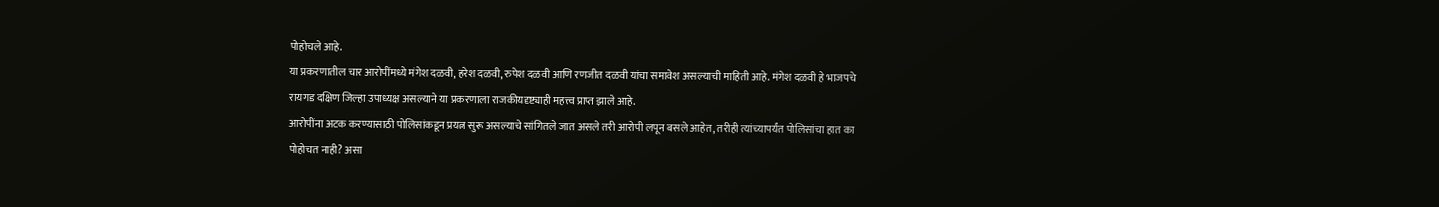पोहोचले आहे.
या प्रकरणातील चार आरोपींमध्ये मंगेश दळवी, हरेश दळवी, रुपेश दळवी आणि रणजीत दळवी यांचा समावेश असल्याची माहिती आहे. मंगेश दळवी हे भाजपचे रायगड दक्षिण जिल्हा उपाध्यक्ष असल्याने या प्रकरणाला राजकीयदृष्ट्याही महत्त्व प्राप्त झाले आहे.
आरोपींना अटक करण्यासाठी पोलिसांकडून प्रयत्न सुरू असल्याचे सांगितले जात असले तरी आरोपी लपून बसले आहेत, तरीही त्यांच्यापर्यंत पोलिसांचा हात का पोहोचत नाही? असा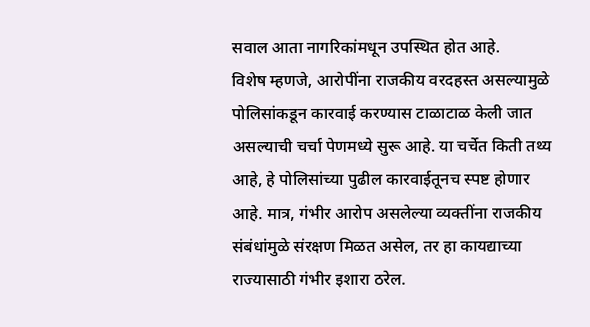सवाल आता नागरिकांमधून उपस्थित होत आहे.
विशेष म्हणजे, आरोपींना राजकीय वरदहस्त असल्यामुळे पोलिसांकडून कारवाई करण्यास टाळाटाळ केली जात असल्याची चर्चा पेणमध्ये सुरू आहे. या चर्चेत किती तथ्य आहे, हे पोलिसांच्या पुढील कारवाईतूनच स्पष्ट होणार आहे. मात्र, गंभीर आरोप असलेल्या व्यक्तींना राजकीय संबंधांमुळे संरक्षण मिळत असेल, तर हा कायद्याच्या राज्यासाठी गंभीर इशारा ठरेल.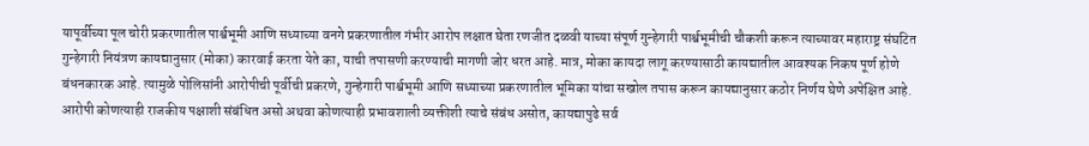यापूर्वीच्या पूल चोरी प्रकरणातील पार्श्वभूमी आणि सध्याच्या वनगे प्रकरणातील गंभीर आरोप लक्षात घेता रणजीत दळवी याच्या संपूर्ण गुन्हेगारी पार्श्वभूमीची चौकशी करून त्याच्यावर महाराष्ट्र संघटित गुन्हेगारी नियंत्रण कायद्यानुसार (मोका) कारवाई करता येते का, याची तपासणी करण्याची मागणी जोर धरत आहे. मात्र, मोका कायदा लागू करण्यासाठी कायद्यातील आवश्यक निकष पूर्ण होणे बंधनकारक आहे. त्यामुळे पोलिसांनी आरोपीची पूर्वीची प्रकरणे, गुन्हेगारी पार्श्वभूमी आणि सध्याच्या प्रकरणातील भूमिका यांचा सखोल तपास करून कायद्यानुसार कठोर निर्णय घेणे अपेक्षित आहे. आरोपी कोणत्याही राजकीय पक्षाशी संबंधित असो अथवा कोणत्याही प्रभावशाली व्यक्तीशी त्याचे संबंध असोत, कायद्यापुढे सर्व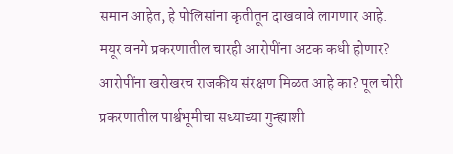समान आहेत, हे पोलिसांना कृतीतून दाखवावे लागणार आहे.
मयूर वनगे प्रकरणातील चारही आरोपींना अटक कधी होणार? आरोपींना खरोखरच राजकीय संरक्षण मिळत आहे का? पूल चोरी प्रकरणातील पार्श्वभूमीचा सध्याच्या गुन्ह्याशी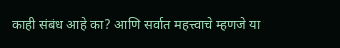काही संबंध आहे का? आणि सर्वात महत्त्वाचे म्हणजे या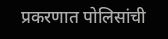प्रकरणात पोलिसांची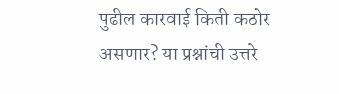पुढील कारवाई किती कठोर असणार? या प्रश्नांची उत्तरे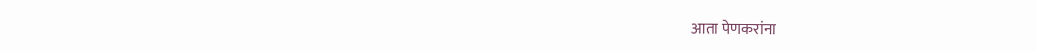आता पेणकरांना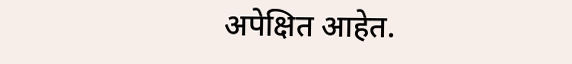अपेक्षित आहेत.